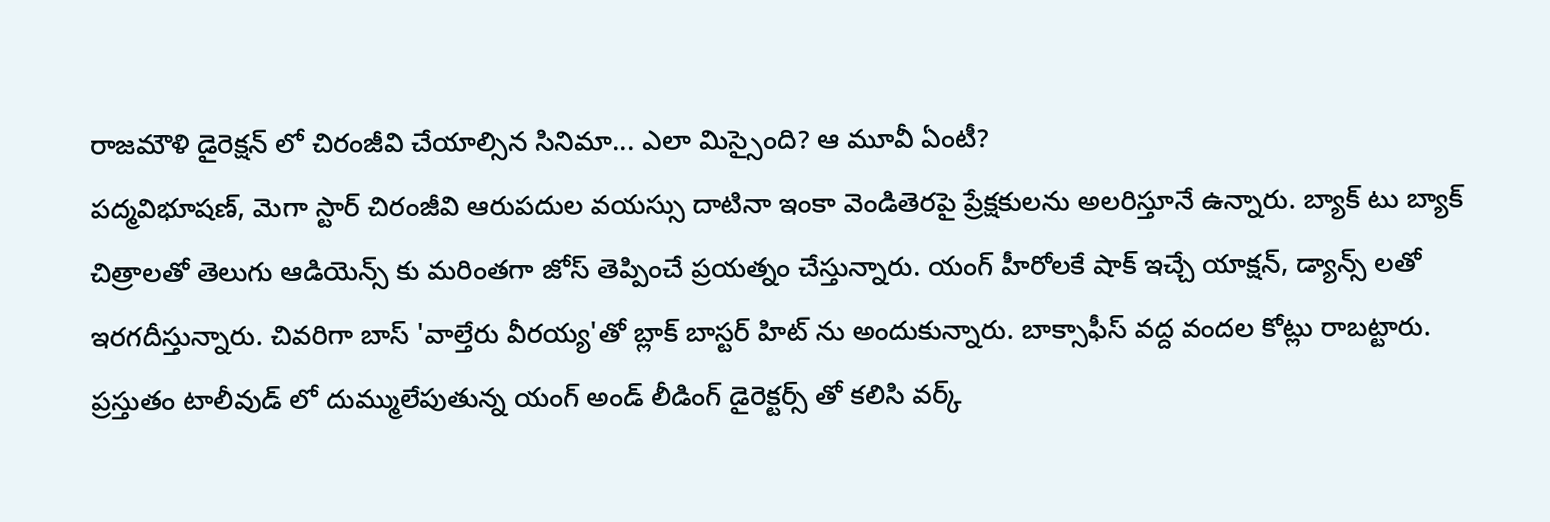రాజమౌళి డైరెక్షన్ లో చిరంజీవి చేయాల్సిన సినిమా... ఎలా మిస్సైంది? ఆ మూవీ ఏంటీ?
పద్మవిభూషణ్, మెగా స్టార్ చిరంజీవి ఆరుపదుల వయస్సు దాటినా ఇంకా వెండితెరపై ప్రేక్షకులను అలరిస్తూనే ఉన్నారు. బ్యాక్ టు బ్యాక్ చిత్రాలతో తెలుగు ఆడియెన్స్ కు మరింతగా జోస్ తెప్పించే ప్రయత్నం చేస్తున్నారు. యంగ్ హీరోలకే షాక్ ఇచ్చే యాక్షన్, డ్యాన్స్ లతో ఇరగదీస్తున్నారు. చివరిగా బాస్ 'వాల్తేరు వీరయ్య'తో బ్లాక్ బాస్టర్ హిట్ ను అందుకున్నారు. బాక్సాఫీస్ వద్ద వందల కోట్లు రాబట్టారు. ప్రస్తుతం టాలీవుడ్ లో దుమ్ములేపుతున్న యంగ్ అండ్ లీడింగ్ డైరెక్టర్స్ తో కలిసి వర్క్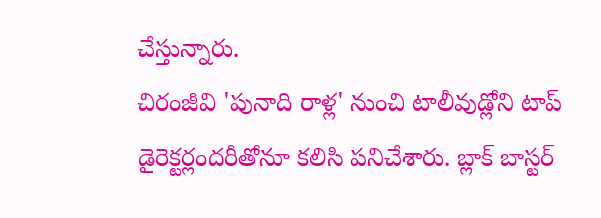చేస్తున్నారు.
చిరంజీవి 'పునాది రాళ్ల' నుంచి టాలీవుడ్లోని టాప్ డైరెక్టర్లందరీతోనూ కలిసి పనిచేశారు. బ్లాక్ బాస్టర్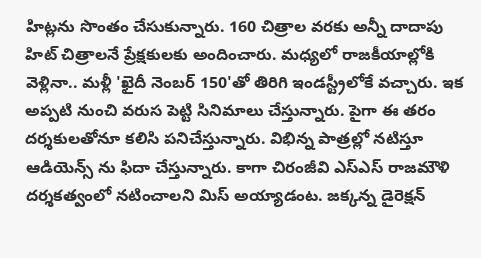హిట్లను సొంతం చేసుకున్నారు. 160 చిత్రాల వరకు అన్నీ దాదాపు హిట్ చిత్రాలనే ప్రేక్షకులకు అందించారు. మధ్యలో రాజకీయాల్లోకి వెళ్లినా.. మళ్లీ 'ఖైదీ నెంబర్ 150'తో తిరిగి ఇండస్ట్రీలోకే వచ్చారు. ఇక అప్పటి నుంచి వరుస పెట్టి సినిమాలు చేస్తున్నారు. పైగా ఈ తరం దర్శకులతోనూ కలిసి పనిచేస్తున్నారు. విభిన్న పాత్రల్లో నటిస్తూ ఆడియెన్స్ ను ఫిదా చేస్తున్నారు. కాగా చిరంజీవి ఎస్ఎస్ రాజమౌళి దర్శకత్వంలో నటించాలని మిస్ అయ్యాడంట. జక్కన్న డైరెక్షన్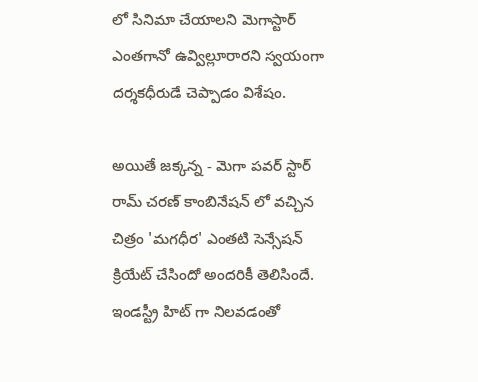లో సినిమా చేయాలని మెగాస్టార్ ఎంతగానో ఉవ్విల్లూరారని స్వయంగా దర్శకధీరుడే చెప్పాడం విశేషం.

అయితే జక్కన్న - మెగా పవర్ స్టార్ రామ్ చరణ్ కాంబినేషన్ లో వచ్చిన చిత్రం 'మగధీర' ఎంతటి సెన్సేషన్ క్రియేట్ చేసిందో అందరికీ తెలిసిందే. ఇండస్ట్రీ హిట్ గా నిలవడంతో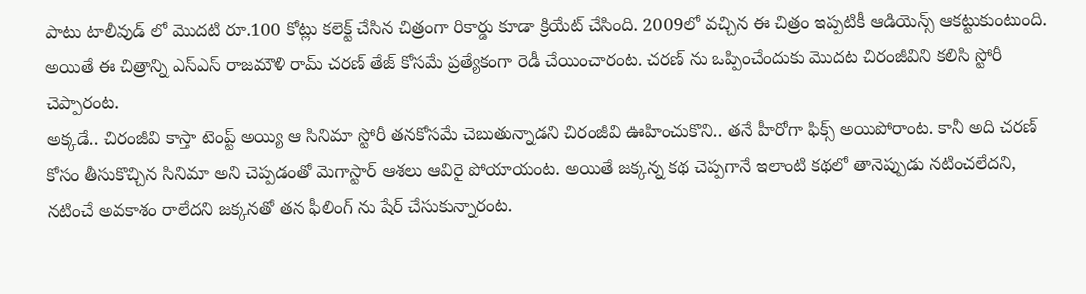పాటు టాలీవుడ్ లో మొదటి రూ.100 కోట్లు కలెక్ట్ చేసిన చిత్రంగా రికార్డు కూడా క్రియేట్ చేసింది. 2009లో వచ్చిన ఈ చిత్రం ఇప్పటికీ ఆడియెన్స్ ఆకట్టుకుంటుంది. అయితే ఈ చిత్రాన్ని ఎస్ఎస్ రాజమౌళి రామ్ చరణ్ తేజ్ కోసమే ప్రత్యేకంగా రెడీ చేయించారంట. చరణ్ ను ఒప్పించేందుకు మొదట చిరంజీవిని కలిసి స్టోరీ చెప్పారంట.
అక్కడే.. చిరంజీవి కాస్తా టెంప్ట్ అయ్యి ఆ సినిమా స్టోరీ తనకోసమే చెబుతున్నాడని చిరంజీవి ఊహించుకొని.. తనే హీరోగా ఫిక్స్ అయిపోరాంట. కానీ అది చరణ్ కోసం తీసుకొచ్చిన సినిమా అని చెప్పడంతో మెగాస్టార్ ఆశలు ఆవిరై పోయాయంట. అయితే జక్కన్న కథ చెప్పగానే ఇలాంటి కథలో తానెప్పుడు నటించలేదని, నటించే అవకాశం రాలేదని జక్కనతో తన ఫీలింగ్ ను షేర్ చేసుకున్నారంట.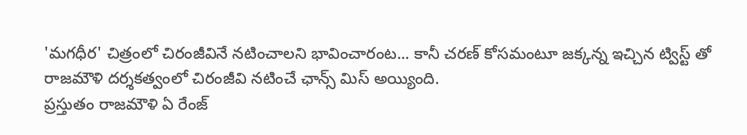'మగధీర' చిత్రంలో చిరంజీవినే నటించాలని భావించారంట... కానీ చరణ్ కోసమంటూ జక్కన్న ఇచ్చిన ట్విస్ట్ తో రాజమౌళి దర్శకత్వంలో చిరంజీవి నటించే ఛాన్స్ మిస్ అయ్యింది.
ప్రస్తుతం రాజమౌళి ఏ రేంజ్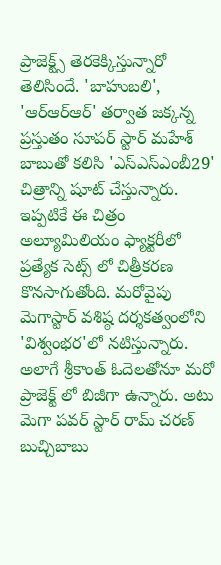ప్రాజెక్ట్స్ తెరకెక్కిస్తున్నారో తెలిసిందే. 'బాహుబలి', 'ఆర్ఆర్ఆర్' తర్వాత జక్కన్న ప్రస్తుతం సూపర్ స్టార్ మహేశ్ బాబుతో కలిసి 'ఎస్ఎస్ఎంబీ29' చిత్రాన్ని షూట్ చేస్తున్నారు. ఇప్పటికే ఈ చిత్రం అల్యూమిలియం ఫ్యాక్టరీలో ప్రత్యేక సెట్స్ లో చిత్రీకరణ కొనసాగుతోంది. మరోవైపు మెగాస్టార్ వశిష్ఠ దర్శకత్వంలోని 'విశ్వంభర'లో నటిస్తున్నారు. అలాగే శ్రీకాంత్ ఓదెలతోనూ మరో ప్రాజెక్ట్ లో బిజీగా ఉన్నారు. అటు మెగా పవర్ స్టార్ రామ్ చరణ్ బుచ్చిబాబు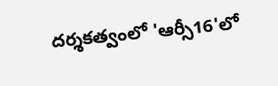దర్శకత్వంలో 'ఆర్సీ16'లో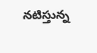నటిస్తున్న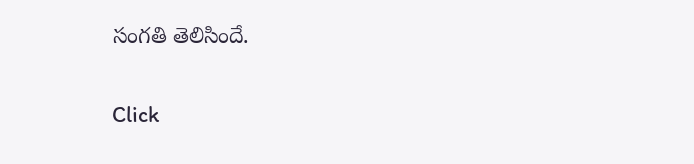సంగతి తెలిసిందే.


Click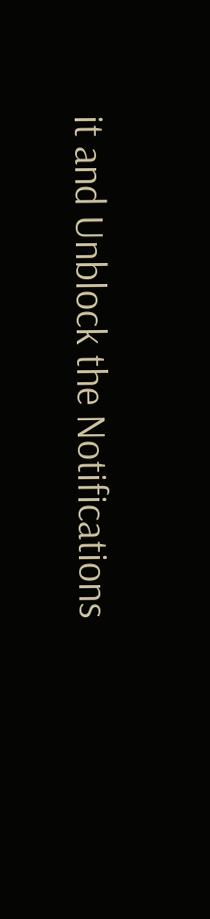it and Unblock the Notifications